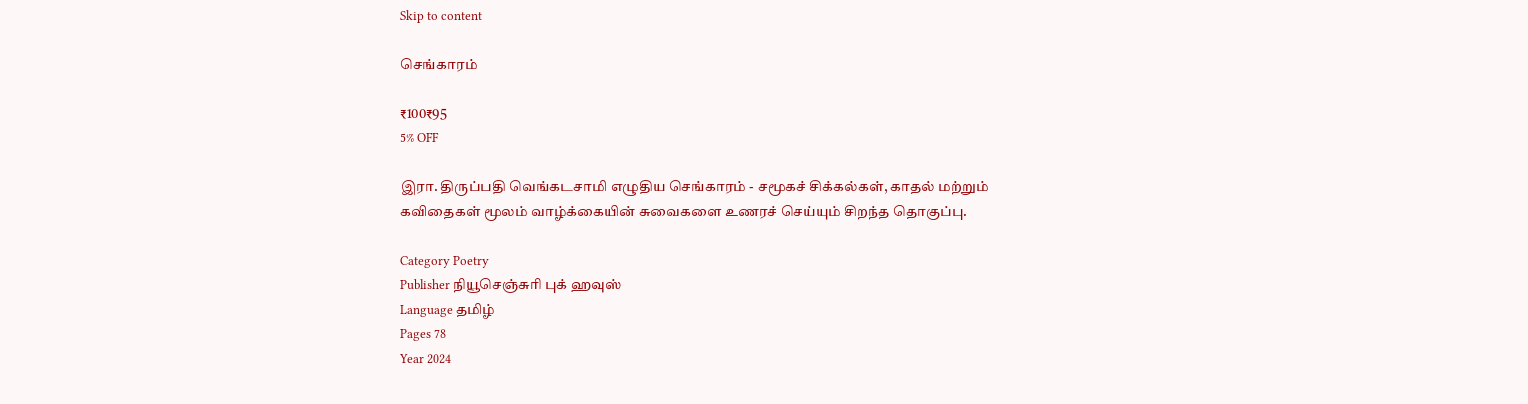Skip to content

செங்காரம்

₹100₹95
5% OFF

இரா. திருப்பதி வெங்கடசாமி எழுதிய செங்காரம் - சமூகச் சிக்கல்கள், காதல் மற்றும் கவிதைகள் மூலம் வாழ்க்கையின் சுவைகளை உணரச் செய்யும் சிறந்த தொகுப்பு.

Category Poetry
Publisher நியூசெஞ்சுரி புக் ஹவுஸ்
Language தமிழ்
Pages 78
Year 2024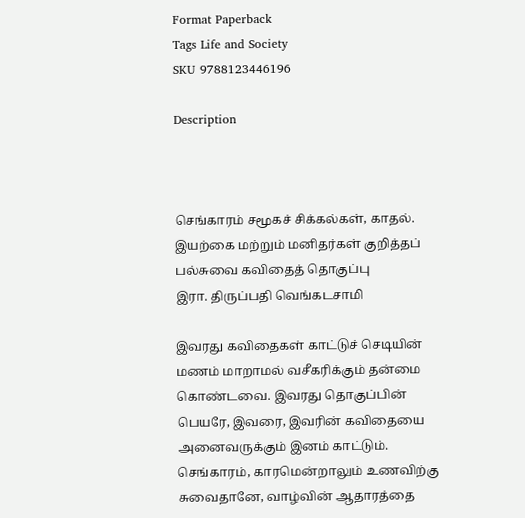Format Paperback
Tags Life and Society
SKU 9788123446196

Description



செங்காரம் சமூகச் சிக்கல்கள், காதல். இயற்கை மற்றும் மனிதர்கள் குறித்தப் பல்சுவை கவிதைத் தொகுப்பு
இரா. திருப்பதி வெங்கடசாமி

இவரது கவிதைகள் காட்டுச் செடியின் மணம் மாறாமல் வசீகரிக்கும் தன்மை கொண்டவை. இவரது தொகுப்பின் பெயரே, இவரை, இவரின் கவிதையை அனைவருக்கும் இனம் காட்டும். செங்காரம், காரமென்றாலும் உணவிற்கு சுவைதானே, வாழ்வின் ஆதாரத்தை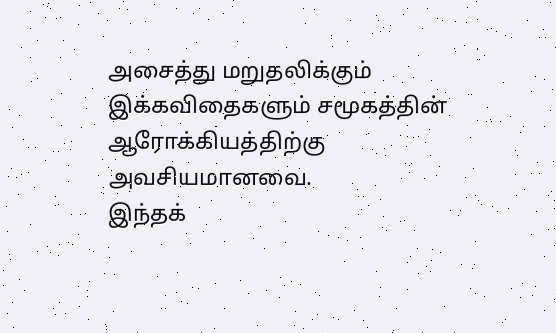அசைத்து மறுதலிக்கும் இக்கவிதைகளும் சமூகத்தின் ஆரோக்கியத்திற்கு அவசியமானவை.
இந்தக்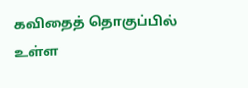கவிதைத் தொகுப்பில் உள்ள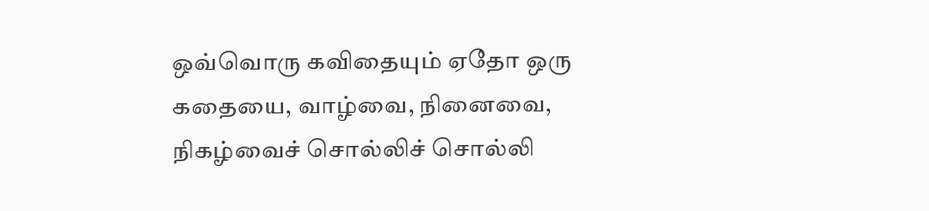ஒவ்வொரு கவிதையும் ஏதோ ஒரு கதையை, வாழ்வை, நினைவை, நிகழ்வைச் சொல்லிச் சொல்லி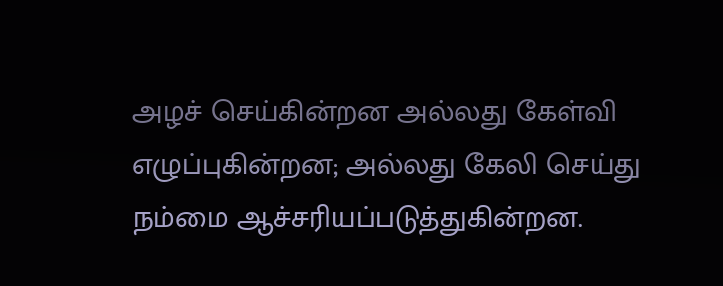அழச் செய்கின்றன அல்லது கேள்வி எழுப்புகின்றன; அல்லது கேலி செய்து நம்மை ஆச்சரியப்படுத்துகின்றன.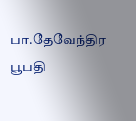பா.தேவேந்திர பூபதி